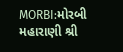MORBI:મોરબી મહારાણી શ્રી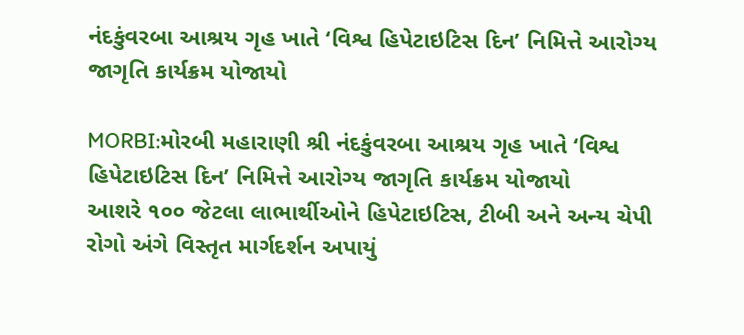નંદકુંવરબા આશ્રય ગૃહ ખાતે ‘વિશ્વ હિપેટાઇટિસ દિન’ નિમિત્તે આરોગ્ય જાગૃતિ કાર્યક્રમ યોજાયો

MORBI:મોરબી મહારાણી શ્રી નંદકુંવરબા આશ્રય ગૃહ ખાતે ‘વિશ્વ હિપેટાઇટિસ દિન’ નિમિત્તે આરોગ્ય જાગૃતિ કાર્યક્રમ યોજાયો
આશરે ૧૦૦ જેટલા લાભાર્થીઓને હિપેટાઇટિસ, ટીબી અને અન્ય ચેપી રોગો અંગે વિસ્તૃત માર્ગદર્શન અપાયું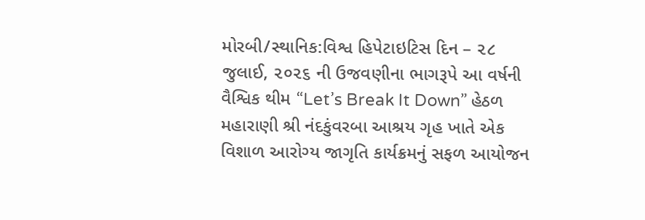મોરબી/સ્થાનિક:વિશ્વ હિપેટાઇટિસ દિન – ૨૮ જુલાઈ, ૨૦૨૬ ની ઉજવણીના ભાગરૂપે આ વર્ષની વૈશ્વિક થીમ “Let’s Break It Down” હેઠળ મહારાણી શ્રી નંદકુંવરબા આશ્રય ગૃહ ખાતે એક વિશાળ આરોગ્ય જાગૃતિ કાર્યક્રમનું સફળ આયોજન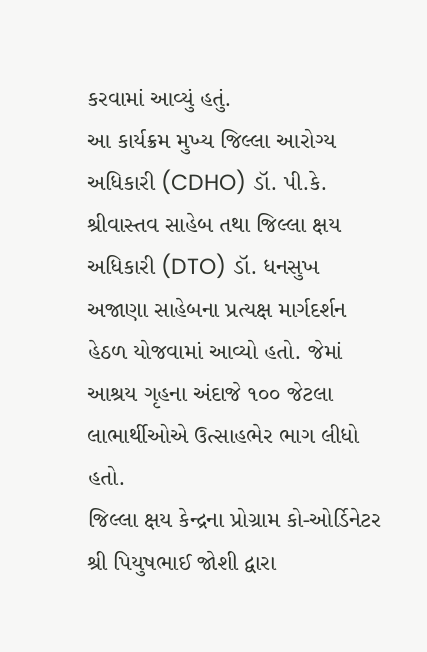કરવામાં આવ્યું હતું.
આ કાર્યક્રમ મુખ્ય જિલ્લા આરોગ્ય અધિકારી (CDHO) ડૉ. પી.કે. શ્રીવાસ્તવ સાહેબ તથા જિલ્લા ક્ષય અધિકારી (DTO) ડૉ. ધનસુખ અજાણા સાહેબના પ્રત્યક્ષ માર્ગદર્શન હેઠળ યોજવામાં આવ્યો હતો. જેમાં આશ્રય ગૃહના અંદાજે ૧૦૦ જેટલા લાભાર્થીઓએ ઉત્સાહભેર ભાગ લીધો હતો.
જિલ્લા ક્ષય કેન્દ્રના પ્રોગ્રામ કો-ઓર્ડિનેટર શ્રી પિયુષભાઈ જોશી દ્વારા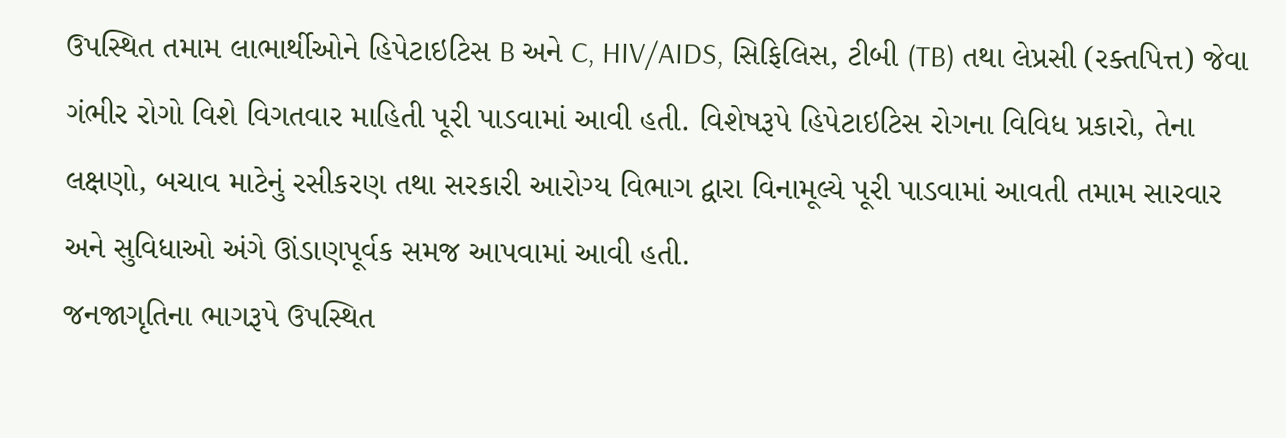ઉપસ્થિત તમામ લાભાર્થીઓને હિપેટાઇટિસ B અને C, HIV/AIDS, સિફિલિસ, ટીબી (TB) તથા લેપ્રસી (રક્તપિત્ત) જેવા ગંભીર રોગો વિશે વિગતવાર માહિતી પૂરી પાડવામાં આવી હતી. વિશેષરૂપે હિપેટાઇટિસ રોગના વિવિધ પ્રકારો, તેના લક્ષણો, બચાવ માટેનું રસીકરણ તથા સરકારી આરોગ્ય વિભાગ દ્વારા વિનામૂલ્યે પૂરી પાડવામાં આવતી તમામ સારવાર અને સુવિધાઓ અંગે ઊંડાણપૂર્વક સમજ આપવામાં આવી હતી.
જનજાગૃતિના ભાગરૂપે ઉપસ્થિત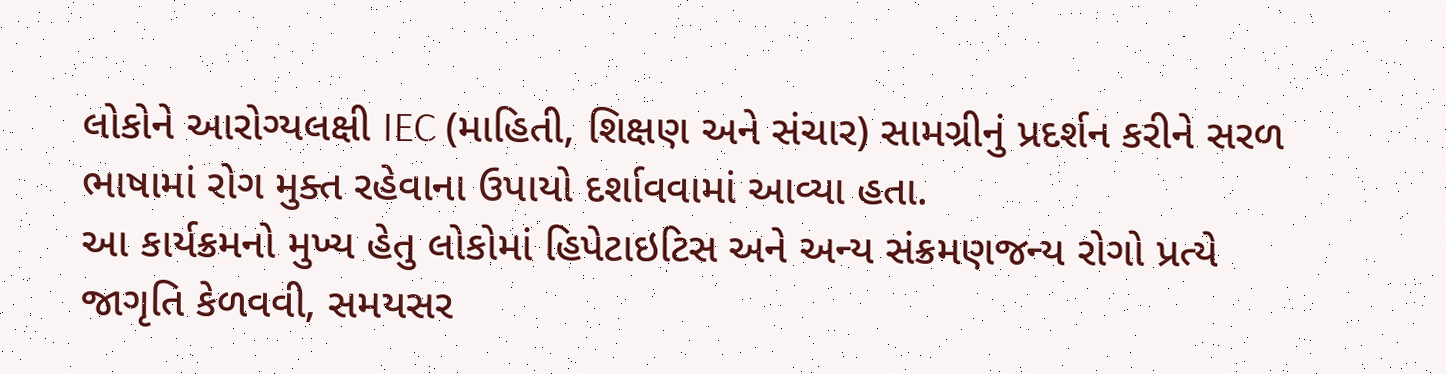લોકોને આરોગ્યલક્ષી IEC (માહિતી, શિક્ષણ અને સંચાર) સામગ્રીનું પ્રદર્શન કરીને સરળ ભાષામાં રોગ મુક્ત રહેવાના ઉપાયો દર્શાવવામાં આવ્યા હતા.
આ કાર્યક્રમનો મુખ્ય હેતુ લોકોમાં હિપેટાઇટિસ અને અન્ય સંક્રમણજન્ય રોગો પ્રત્યે જાગૃતિ કેળવવી, સમયસર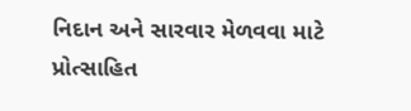નિદાન અને સારવાર મેળવવા માટે પ્રોત્સાહિત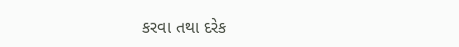કરવા તથા દરેક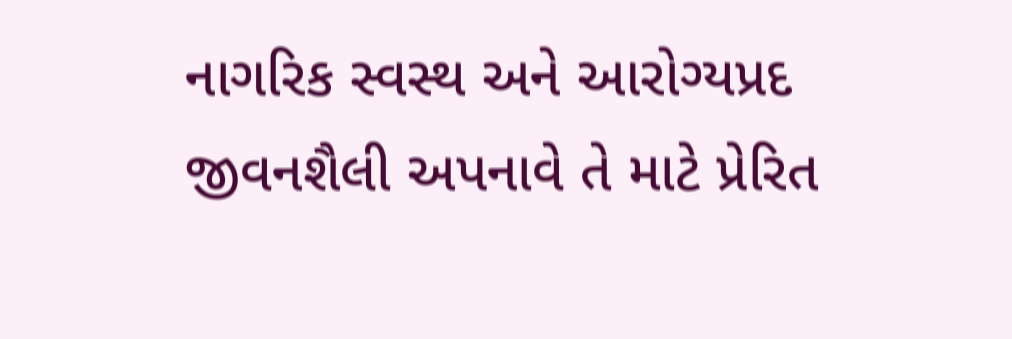નાગરિક સ્વસ્થ અને આરોગ્યપ્રદ જીવનશૈલી અપનાવે તે માટે પ્રેરિત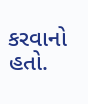કરવાનો હતો.